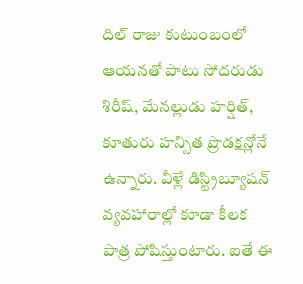దిల్ రాజు కుటుంబంలో ఆయనతో పాటు సోదరుడు శిరీష్, మేనల్లుడు హర్షిత్, కూతురు హన్సిత ప్రొడక్షన్లోనే ఉన్నారు. వీళ్లే డిస్ట్రిబ్యూషన్ వ్యవహారాల్లో కూడా కీలక పాత్ర పోషిస్తుంటారు. ఐతే ఈ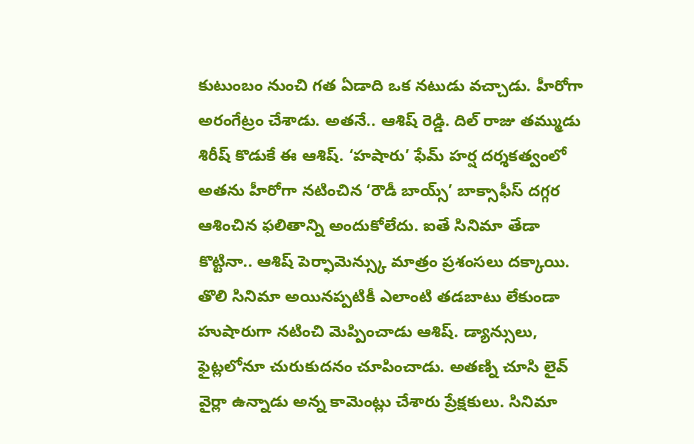కుటుంబం నుంచి గత ఏడాది ఒక నటుడు వచ్చాడు. హీరోగా అరంగేట్రం చేశాడు. అతనే.. ఆశిష్ రెడ్డి. దిల్ రాజు తమ్ముడు శిరీష్ కొడుకే ఈ ఆశిష్. ‘హషారు’ ఫేమ్ హర్ష దర్శకత్వంలో అతను హీరోగా నటించిన ‘రౌడీ బాయ్స్’ బాక్సాఫీస్ దగ్గర ఆశించిన ఫలితాన్ని అందుకోలేదు. ఐతే సినిమా తేడా కొట్టినా.. ఆశిష్ పెర్ఫామెన్స్కు మాత్రం ప్రశంసలు దక్కాయి.
తొలి సినిమా అయినప్పటికీ ఎలాంటి తడబాటు లేకుండా హుషారుగా నటించి మెప్పించాడు ఆశిష్. డ్యాన్సులు, ఫైట్లలోనూ చురుకుదనం చూపించాడు. అతణ్ని చూసి లైవ్ వైర్లా ఉన్నాడు అన్న కామెంట్లు చేశారు ప్రేక్షకులు. సినిమా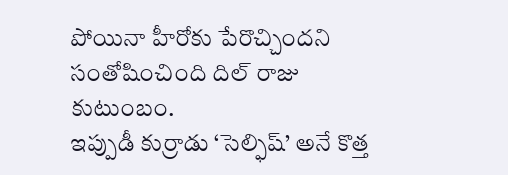పోయినా హీరోకు పేరొచ్చిందని సంతోషించింది దిల్ రాజు కుటుంబం.
ఇప్పుడీ కుర్రాడు ‘సెల్ఫిష్’ అనే కొత్త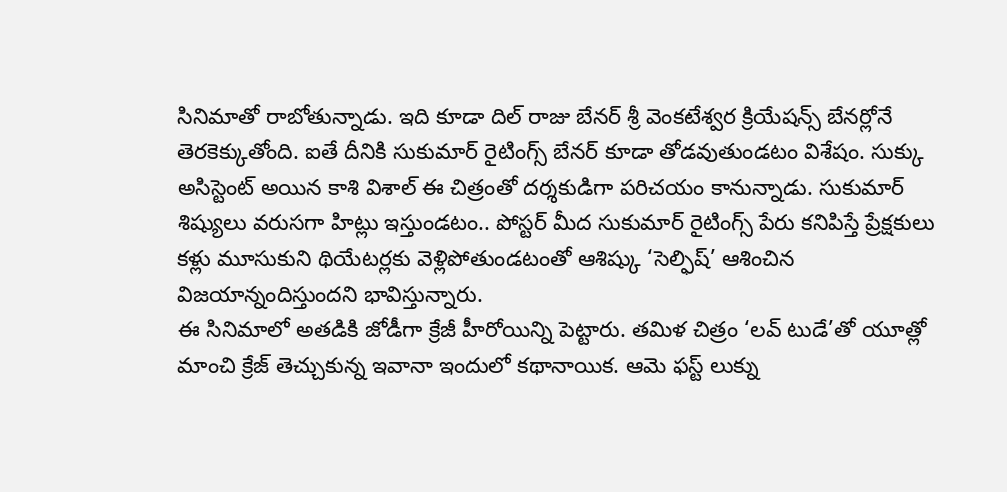సినిమాతో రాబోతున్నాడు. ఇది కూడా దిల్ రాజు బేనర్ శ్రీ వెంకటేశ్వర క్రియేషన్స్ బేనర్లోనే తెరకెక్కుతోంది. ఐతే దీనికి సుకుమార్ రైటింగ్స్ బేనర్ కూడా తోడవుతుండటం విశేషం. సుక్కు అసిస్టెంట్ అయిన కాశి విశాల్ ఈ చిత్రంతో దర్శకుడిగా పరిచయం కానున్నాడు. సుకుమార్ శిష్యులు వరుసగా హిట్లు ఇస్తుండటం.. పోస్టర్ మీద సుకుమార్ రైటింగ్స్ పేరు కనిపిస్తే ప్రేక్షకులు కళ్లు మూసుకుని థియేటర్లకు వెళ్లిపోతుండటంతో ఆశిష్కు ‘సెల్ఫిష్’ ఆశించిన విజయాన్నందిస్తుందని భావిస్తున్నారు.
ఈ సినిమాలో అతడికి జోడీగా క్రేజీ హీరోయిన్ని పెట్టారు. తమిళ చిత్రం ‘లవ్ టుడే’తో యూత్లో మాంచి క్రేజ్ తెచ్చుకున్న ఇవానా ఇందులో కథానాయిక. ఆమె ఫస్ట్ లుక్ను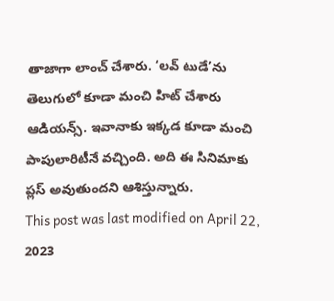తాజాగా లాంచ్ చేశారు. ‘లవ్ టుడే’ను తెలుగులో కూడా మంచి హిట్ చేశారు ఆడియన్స్. ఇవానాకు ఇక్కడ కూడా మంచి పాపులారిటీనే వచ్చింది. అది ఈ సినిమాకు ప్లస్ అవుతుందని ఆశిస్తున్నారు.
This post was last modified on April 22, 2023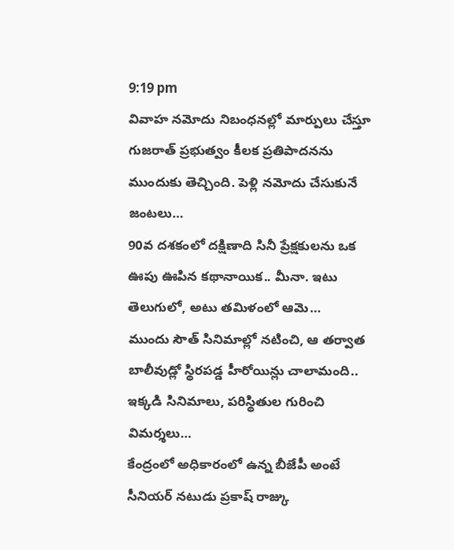9:19 pm
వివాహ నమోదు నిబంధనల్లో మార్పులు చేస్తూ గుజరాత్ ప్రభుత్వం కీలక ప్రతిపాదనను ముందుకు తెచ్చింది. పెళ్లి నమోదు చేసుకునే జంటలు…
90వ దశకంలో దక్షిణాది సినీ ప్రేక్షకులను ఒక ఊపు ఊపిన కథానాయిక.. మీనా. ఇటు తెలుగులో, అటు తమిళంలో ఆమె…
ముందు సౌత్ సినిమాల్లో నటించి, ఆ తర్వాత బాలీవుడ్లో స్థిరపడ్డ హీరోయిన్లు చాలామంది.. ఇక్కడి సినిమాలు, పరిస్థితుల గురించి విమర్శలు…
కేంద్రంలో అధికారంలో ఉన్న బీజేపీ అంటే సీనియర్ నటుడు ప్రకాష్ రాజ్కు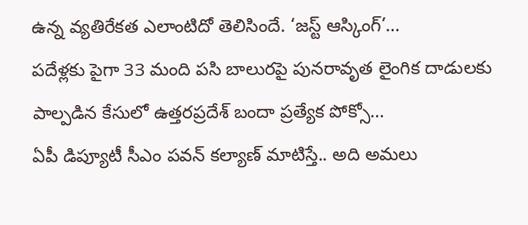ఉన్న వ్యతిరేకత ఎలాంటిదో తెలిసిందే. ‘జస్ట్ ఆస్కింగ్’…
పదేళ్లకు పైగా 33 మంది పసి బాలురపై పునరావృత లైంగిక దాడులకు పాల్పడిన కేసులో ఉత్తరప్రదేశ్ బందా ప్రత్యేక పోక్సో…
ఏపీ డిప్యూటీ సీఎం పవన్ కల్యాణ్ మాటిస్తే.. అది అమలు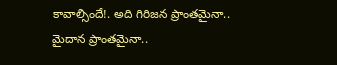కావాల్సిందే!. అది గిరిజన ప్రాంతమైనా.. మైదాన ప్రాంతమైనా..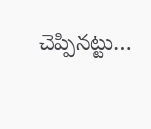చెప్పినట్టు…